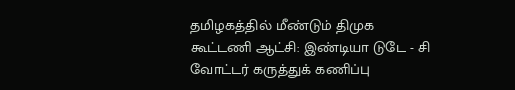தமிழகத்தில் மீண்டும் திமுக கூட்டணி ஆட்சி: இண்டியா டுடே - சி வோட்டர் கருத்துக் கணிப்பு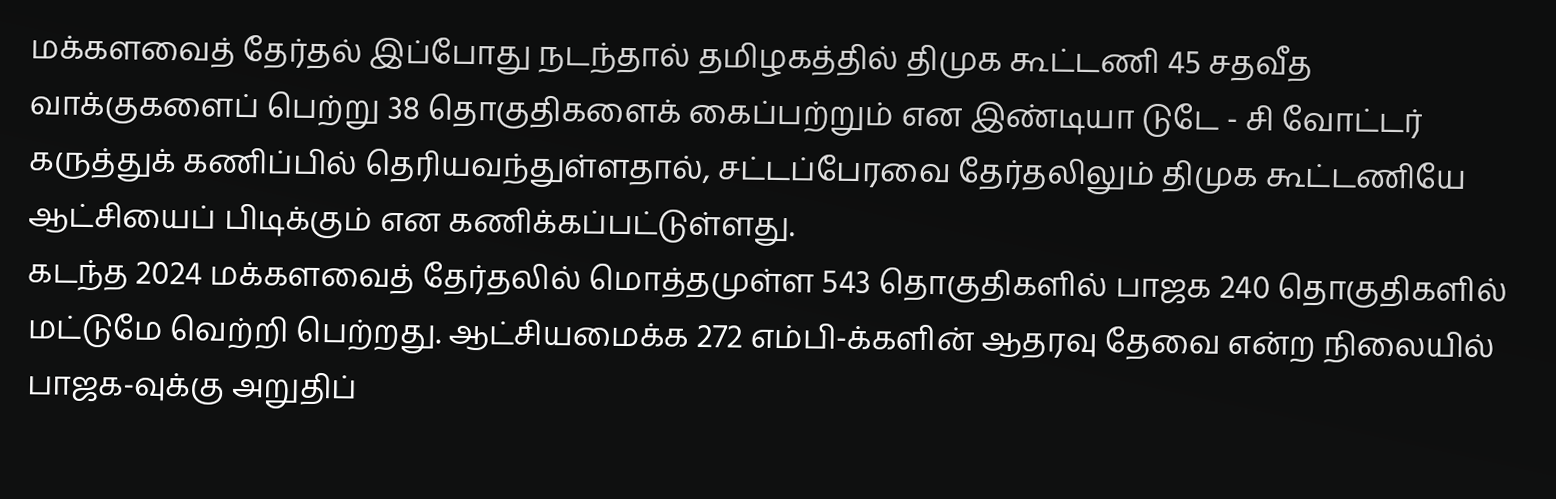மக்களவைத் தேர்தல் இப்போது நடந்தால் தமிழகத்தில் திமுக கூட்டணி 45 சதவீத வாக்குகளைப் பெற்று 38 தொகுதிகளைக் கைப்பற்றும் என இண்டியா டுடே - சி வோட்டர் கருத்துக் கணிப்பில் தெரியவந்துள்ளதால், சட்டப்பேரவை தேர்தலிலும் திமுக கூட்டணியே ஆட்சியைப் பிடிக்கும் என கணிக்கப்பட்டுள்ளது.
கடந்த 2024 மக்களவைத் தேர்தலில் மொத்தமுள்ள 543 தொகுதிகளில் பாஜக 240 தொகுதிகளில் மட்டுமே வெற்றி பெற்றது. ஆட்சியமைக்க 272 எம்பி-க்களின் ஆதரவு தேவை என்ற நிலையில் பாஜக-வுக்கு அறுதிப்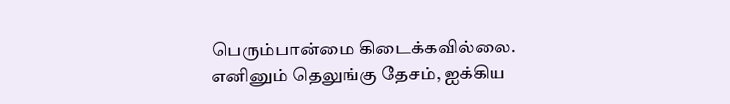பெரும்பான்மை கிடைக்கவில்லை. எனினும் தெலுங்கு தேசம், ஐக்கிய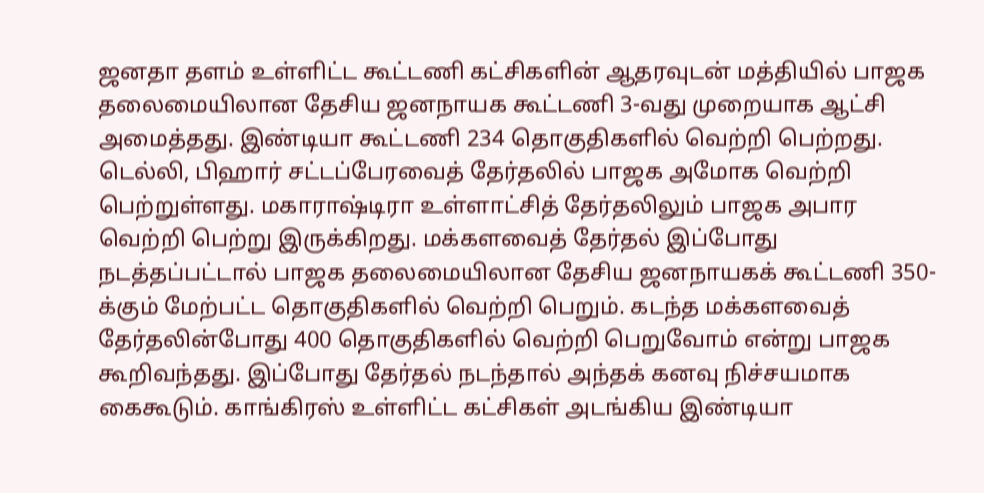ஜனதா தளம் உள்ளிட்ட கூட்டணி கட்சிகளின் ஆதரவுடன் மத்தியில் பாஜக தலைமையிலான தேசிய ஜனநாயக கூட்டணி 3-வது முறையாக ஆட்சி அமைத்தது. இண்டியா கூட்டணி 234 தொகுதிகளில் வெற்றி பெற்றது.
டெல்லி, பிஹார் சட்டப்பேரவைத் தேர்தலில் பாஜக அமோக வெற்றி பெற்றுள்ளது. மகாராஷ்டிரா உள்ளாட்சித் தேர்தலிலும் பாஜக அபார வெற்றி பெற்று இருக்கிறது. மக்களவைத் தேர்தல் இப்போது நடத்தப்பட்டால் பாஜக தலைமையிலான தேசிய ஜனநாயகக் கூட்டணி 350-க்கும் மேற்பட்ட தொகுதிகளில் வெற்றி பெறும். கடந்த மக்களவைத் தேர்தலின்போது 400 தொகுதிகளில் வெற்றி பெறுவோம் என்று பாஜக கூறிவந்தது. இப்போது தேர்தல் நடந்தால் அந்தக் கனவு நிச்சயமாக கைகூடும். காங்கிரஸ் உள்ளிட்ட கட்சிகள் அடங்கிய இண்டியா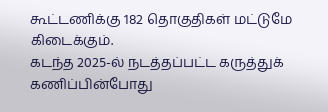கூட்டணிக்கு 182 தொகுதிகள் மட்டுமே கிடைக்கும்.
கடந்த 2025-ல் நடத்தப்பட்ட கருத்துக் கணிப்பின்போது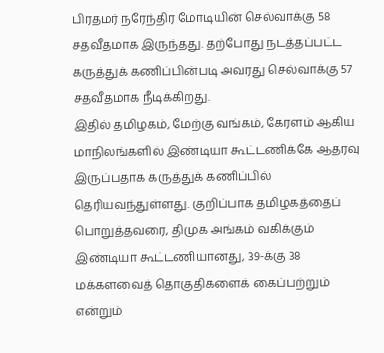பிரதமர் நரேந்திர மோடியின் செல்வாக்கு 58 சதவீதமாக இருந்தது. தற்போது நடத்தப்பட்ட கருத்துக் கணிப்பின்படி அவரது செல்வாக்கு 57 சதவீதமாக நீடிக்கிறது.
இதில் தமிழகம், மேற்கு வங்கம், கேரளம் ஆகிய மாநிலங்களில் இண்டியா கூட்டணிக்கே ஆதரவு இருப்பதாக கருத்துக் கணிப்பில் தெரியவந்துள்ளது. குறிப்பாக தமிழகத்தைப் பொறுத்தவரை, திமுக அங்கம் வகிக்கும் இண்டியா கூட்டணியானது, 39-க்கு 38 மக்களவைத் தொகுதிகளைக் கைப்பற்றும் என்றும்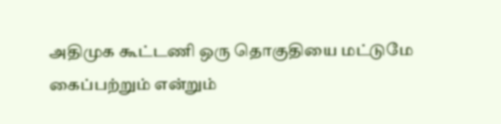அதிமுக கூட்டணி ஒரு தொகுதியை மட்டுமே கைப்பற்றும் என்றும்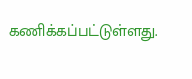கணிக்கப்பட்டுள்ளது.